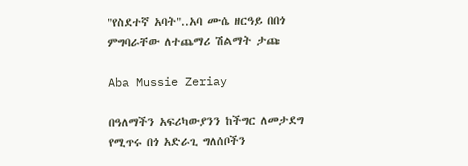"የስደተኛ አባት"..አባ ሙሴ ዘርዓይ በበጎ ምግባራቸው ለተጨማሪ ሽልማት ታጩ

Aba Mussie Zeriay

በዓለማችን አፍሪካውያንን ከችግር ለመታደግ የሚጥሩ በጎ አድራጊ ግለሰቦችን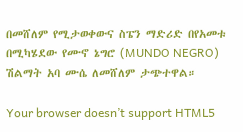በመሸለም የሚታወቀውና ስፔን ማድሪድ በየአመቱ በሚካሄደው የሙኖ ኔግሮ (MUNDO NEGRO) ሽልማት አባ ሙሴ ለመሸለም ታጭተዋል።

Your browser doesn’t support HTML5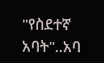"የስደተኛ አባት"..አባ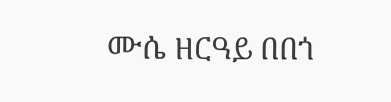ሙሴ ዘርዓይ በበጎ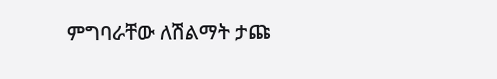ምግባራቸው ለሽልማት ታጩ